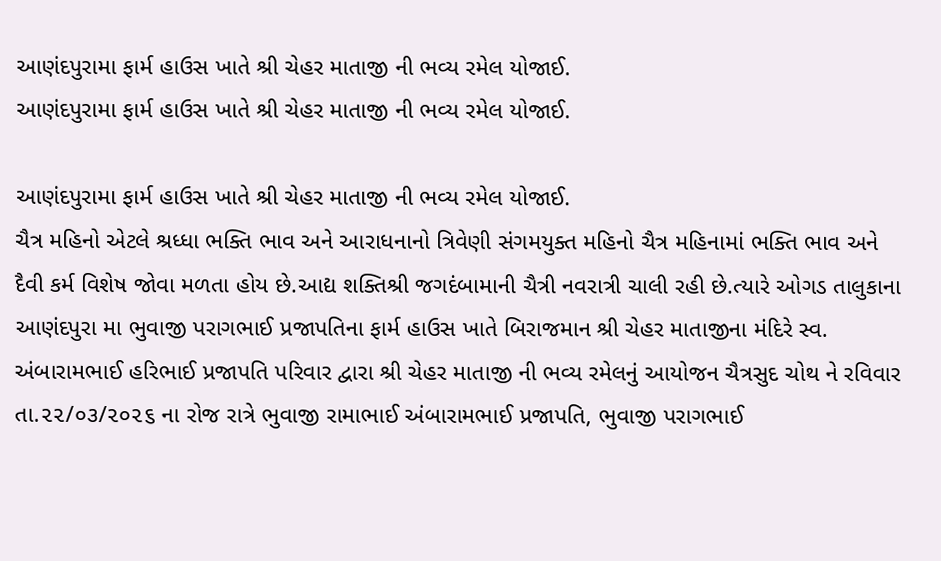આણંદપુરામા ફાર્મ હાઉસ ખાતે શ્રી ચેહર માતાજી ની ભવ્ય રમેલ યોજાઈ.
આણંદપુરામા ફાર્મ હાઉસ ખાતે શ્રી ચેહર માતાજી ની ભવ્ય રમેલ યોજાઈ.

આણંદપુરામા ફાર્મ હાઉસ ખાતે શ્રી ચેહર માતાજી ની ભવ્ય રમેલ યોજાઈ.
ચૈત્ર મહિનો એટલે શ્રધ્ધા ભક્તિ ભાવ અને આરાધનાનો ત્રિવેણી સંગમયુક્ત મહિનો ચૈત્ર મહિનામાં ભક્તિ ભાવ અને દૈવી કર્મ વિશેષ જોવા મળતા હોય છે.આદ્ય શક્તિશ્રી જગદંબામાની ચૈત્રી નવરાત્રી ચાલી રહી છે.ત્યારે ઓગડ તાલુકાના આણંદપુરા મા ભુવાજી પરાગભાઈ પ્રજાપતિના ફાર્મ હાઉસ ખાતે બિરાજમાન શ્રી ચેહર માતાજીના મંદિરે સ્વ. અંબારામભાઈ હરિભાઈ પ્રજાપતિ પરિવાર દ્વારા શ્રી ચેહર માતાજી ની ભવ્ય રમેલનું આયોજન ચૈત્રસુદ ચોથ ને રવિવાર તા.૨૨/૦૩/૨૦૨૬ ના રોજ રાત્રે ભુવાજી રામાભાઈ અંબારામભાઈ પ્રજાપતિ, ભુવાજી પરાગભાઈ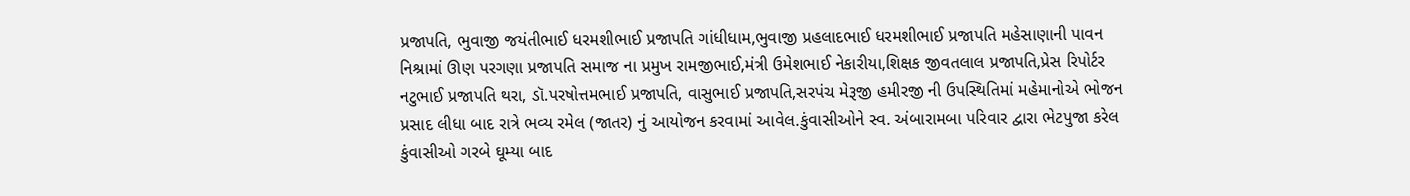પ્રજાપતિ, ભુવાજી જયંતીભાઈ ધરમશીભાઈ પ્રજાપતિ ગાંધીધામ,ભુવાજી પ્રહલાદભાઈ ધરમશીભાઈ પ્રજાપતિ મહેસાણાની પાવન નિશ્રામાં ઊણ પરગણા પ્રજાપતિ સમાજ ના પ્રમુખ રામજીભાઈ,મંત્રી ઉમેશભાઈ નેકારીયા,શિક્ષક જીવતલાલ પ્રજાપતિ,પ્રેસ રિપોર્ટર નટુભાઈ પ્રજાપતિ થરા, ડૉ.પરષોત્તમભાઈ પ્રજાપતિ, વાસુભાઈ પ્રજાપતિ,સરપંચ મેરૂજી હમીરજી ની ઉપસ્થિતિમાં મહેમાનોએ ભોજન પ્રસાદ લીધા બાદ રાત્રે ભવ્ય રમેલ (જાતર) નું આયોજન કરવામાં આવેલ.કુંવાસીઓને સ્વ. અંબારામબા પરિવાર દ્વારા ભેટપુજા કરેલ કુંવાસીઓ ગરબે ઘૂમ્યા બાદ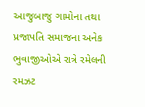આજુબાજુ ગામોના તથા પ્રજાપતિ સમાજના અનેક ભુવાજીઓએ રાત્રે રમેલની રમઝટ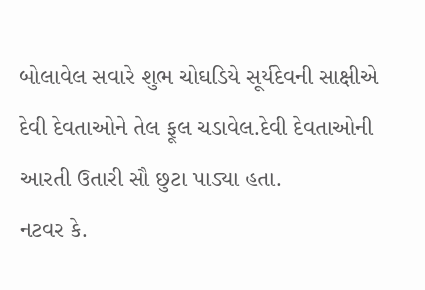બોલાવેલ સવારે શુભ ચોઘડિયે સૂર્યદેવની સાક્ષીએ દેવી દેવતાઓને તેલ ફૂલ ચડાવેલ.દેવી દેવતાઓની આરતી ઉતારી સૌ છુટા પાડ્યા હતા.
નટવર કે.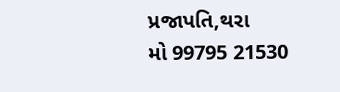પ્રજાપતિ,થરા
મો 99795 21530